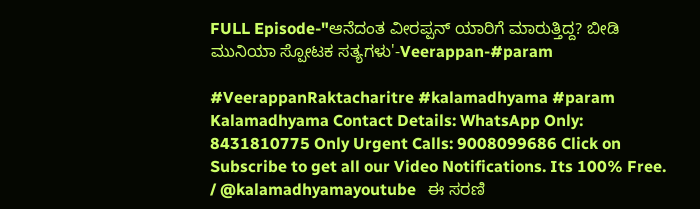FULL Episode-"ಆನೆದಂತ ವೀರಪ್ಪನ್ ಯಾರಿಗೆ ಮಾರುತ್ತಿದ್ದ? ಬೀಡಿ ಮುನಿಯಾ ಸ್ಪೋಟಕ ಸತ್ಯಗಳು'-Veerappan-#param

#VeerappanRaktacharitre #kalamadhyama #param Kalamadhyama Contact Details: WhatsApp Only: 8431810775 Only Urgent Calls: 9008099686 Click on Subscribe to get all our Video Notifications. Its 100% Free.    / @kalamadhyamayoutube   ಈ ಸರಣಿ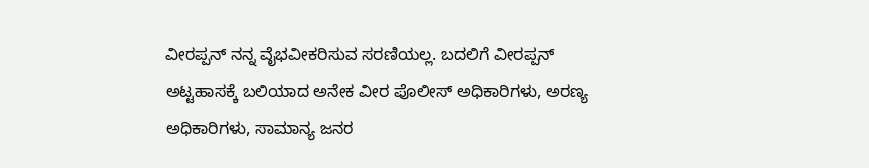ವೀರಪ್ಪನ್ ನನ್ನ ವೈಭವೀಕರಿಸುವ ಸರಣಿಯಲ್ಲ. ಬದಲಿಗೆ ವೀರಪ್ಪನ್ ಅಟ್ಟಹಾಸಕ್ಕೆ ಬಲಿಯಾದ ಅನೇಕ ವೀರ ಪೊಲೀಸ್ ಅಧಿಕಾರಿಗಳು, ಅರಣ್ಯ ಅಧಿಕಾರಿಗಳು, ಸಾಮಾನ್ಯ ಜನರ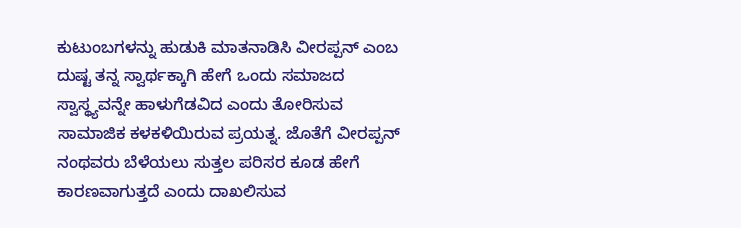ಕುಟುಂಬಗಳನ್ನು ಹುಡುಕಿ ಮಾತನಾಡಿಸಿ ವೀರಪ್ಪನ್ ಎಂಬ ದುಷ್ಟ ತನ್ನ ಸ್ವಾರ್ಥಕ್ಕಾಗಿ ಹೇಗೆ ಒಂದು ಸಮಾಜದ ಸ್ವಾಸ್ಥ್ಯವನ್ನೇ ಹಾಳುಗೆಡವಿದ ಎಂದು ತೋರಿಸುವ ಸಾಮಾಜಿಕ ಕಳಕಳಿಯಿರುವ ಪ್ರಯತ್ನ. ಜೊತೆಗೆ ವೀರಪ್ಪನ್ ನಂಥವರು ಬೆಳೆಯಲು ಸುತ್ತಲ ಪರಿಸರ ಕೂಡ ಹೇಗೆ ಕಾರಣವಾಗುತ್ತದೆ ಎಂದು ದಾಖಲಿಸುವ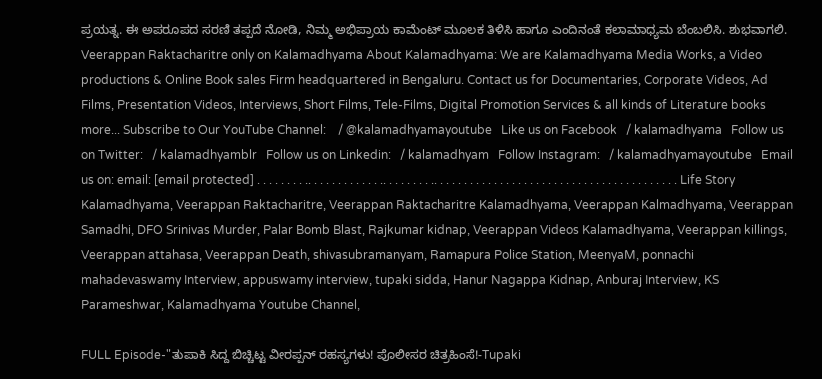ಪ್ರಯತ್ನ. ಈ ಅಪರೂಪದ ಸರಣಿ ತಪ್ಪದೆ ನೋಡಿ, ನಿಮ್ಮ ಅಭಿಪ್ರಾಯ ಕಾಮೆಂಟ್ ಮೂಲಕ ತಿಳಿಸಿ ಹಾಗೂ ಎಂದಿನಂತೆ ಕಲಾಮಾಧ್ಯಮ ಬೆಂಬಲಿಸಿ. ಶುಭವಾಗಲಿ. Veerappan Raktacharitre only on Kalamadhyama About Kalamadhyama: We are Kalamadhyama Media Works, a Video productions & Online Book sales Firm headquartered in Bengaluru. Contact us for Documentaries, Corporate Videos, Ad Films, Presentation Videos, Interviews, Short Films, Tele-Films, Digital Promotion Services & all kinds of Literature books more... Subscribe to Our YouTube Channel:    / @kalamadhyamayoutube   Like us on Facebook   / kalamadhyama   Follow us on Twitter:   / kalamadhyamblr   Follow us on Linkedin:   / kalamadhyam   Follow Instagram:   / kalamadhyamayoutube   Email us on: email: [email protected] . . . . . . . . .. . . . . . . . . . . . .. . . . . . . . .. . . . . . . . . . . . . . . . . . . . . . . . . . . . . . . . . . . . . . . . . Life Story Kalamadhyama, Veerappan Raktacharitre, Veerappan Raktacharitre Kalamadhyama, Veerappan Kalmadhyama, Veerappan Samadhi, DFO Srinivas Murder, Palar Bomb Blast, Rajkumar kidnap, Veerappan Videos Kalamadhyama, Veerappan killings, Veerappan attahasa, Veerappan Death, shivasubramanyam, Ramapura Police Station, MeenyaM, ponnachi mahadevaswamy Interview, appuswamy interview, tupaki sidda, Hanur Nagappa Kidnap, Anburaj Interview, KS Parameshwar, Kalamadhyama Youtube Channel,

FULL Episode-"ತುಪಾಕಿ ಸಿದ್ದ ಬಿಚ್ಚಿಟ್ಟ ವೀರಪ್ಪನ್ ರಹಸ್ಯಗಳು! ಪೊಲೀಸರ ಚಿತ್ರಹಿಂಸೆ!-Tupaki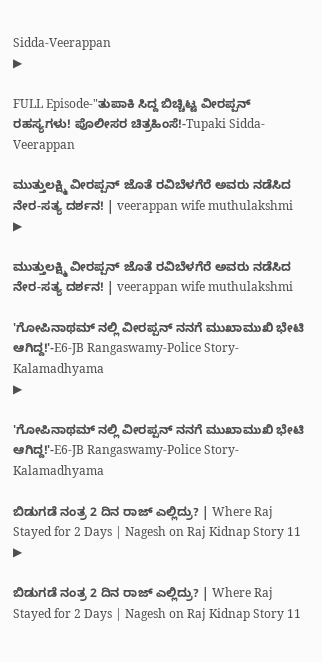Sidda-Veerappan
▶

FULL Episode-"ತುಪಾಕಿ ಸಿದ್ದ ಬಿಚ್ಚಿಟ್ಟ ವೀರಪ್ಪನ್ ರಹಸ್ಯಗಳು! ಪೊಲೀಸರ ಚಿತ್ರಹಿಂಸೆ!-Tupaki Sidda-Veerappan

ಮುತ್ತುಲಕ್ಷ್ಮಿ ವೀರಪ್ಪನ್ ಜೊತೆ ರವಿಬೆಳಗೆರೆ ಅವರು ನಡೆಸಿದ ನೇರ-ಸತ್ಯ ದರ್ಶನ! | veerappan wife muthulakshmi
▶

ಮುತ್ತುಲಕ್ಷ್ಮಿ ವೀರಪ್ಪನ್ ಜೊತೆ ರವಿಬೆಳಗೆರೆ ಅವರು ನಡೆಸಿದ ನೇರ-ಸತ್ಯ ದರ್ಶನ! | veerappan wife muthulakshmi

'ಗೋಪಿನಾಥಮ್ ನಲ್ಲಿ ವೀರಪ್ಪನ್ ನನಗೆ ಮುಖಾಮುಖಿ ಭೇಟಿ ಆಗಿದ್ದ!'-E6-JB Rangaswamy-Police Story-Kalamadhyama
▶

'ಗೋಪಿನಾಥಮ್ ನಲ್ಲಿ ವೀರಪ್ಪನ್ ನನಗೆ ಮುಖಾಮುಖಿ ಭೇಟಿ ಆಗಿದ್ದ!'-E6-JB Rangaswamy-Police Story-Kalamadhyama

ಬಿಡುಗಡೆ ನಂತ್ರ 2 ದಿನ ರಾಜ್ ಎಲ್ಲಿದ್ರು? | Where Raj Stayed for 2 Days | Nagesh on Raj Kidnap Story 11
▶

ಬಿಡುಗಡೆ ನಂತ್ರ 2 ದಿನ ರಾಜ್ ಎಲ್ಲಿದ್ರು? | Where Raj Stayed for 2 Days | Nagesh on Raj Kidnap Story 11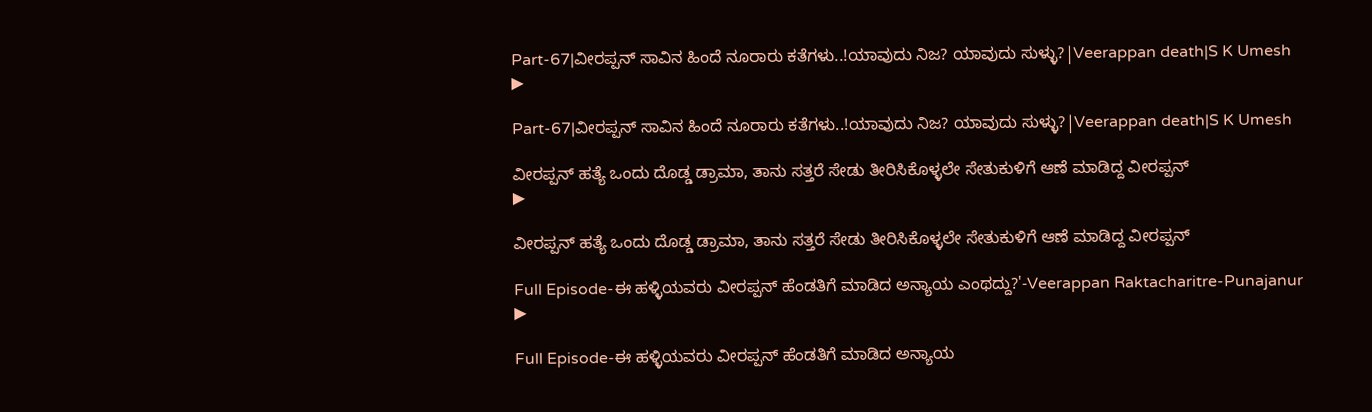Part-67|ವೀರಪ್ಪನ್ ಸಾವಿನ ಹಿಂದೆ ನೂರಾರು ಕತೆಗಳು..!ಯಾವುದು ನಿಜ? ಯಾವುದು ಸುಳ್ಳು?|Veerappan death|S K Umesh
▶

Part-67|ವೀರಪ್ಪನ್ ಸಾವಿನ ಹಿಂದೆ ನೂರಾರು ಕತೆಗಳು..!ಯಾವುದು ನಿಜ? ಯಾವುದು ಸುಳ್ಳು?|Veerappan death|S K Umesh

ವೀರಪ್ಪನ್ ಹತ್ಯೆ ಒಂದು ದೊಡ್ಡ ಡ್ರಾಮಾ, ತಾನು ಸತ್ತರೆ ಸೇಡು ತೀರಿಸಿಕೊಳ್ಳಲೇ ಸೇತುಕುಳಿಗೆ ಆಣೆ ಮಾಡಿದ್ದ ವೀರಪ್ಪನ್
▶

ವೀರಪ್ಪನ್ ಹತ್ಯೆ ಒಂದು ದೊಡ್ಡ ಡ್ರಾಮಾ, ತಾನು ಸತ್ತರೆ ಸೇಡು ತೀರಿಸಿಕೊಳ್ಳಲೇ ಸೇತುಕುಳಿಗೆ ಆಣೆ ಮಾಡಿದ್ದ ವೀರಪ್ಪನ್

Full Episode-ಈ ಹಳ್ಳಿಯವರು ವೀರಪ್ಪನ್ ಹೆಂಡತಿಗೆ ಮಾಡಿದ ಅನ್ಯಾಯ ಎಂಥದ್ದು?'-Veerappan Raktacharitre-Punajanur
▶

Full Episode-ಈ ಹಳ್ಳಿಯವರು ವೀರಪ್ಪನ್ ಹೆಂಡತಿಗೆ ಮಾಡಿದ ಅನ್ಯಾಯ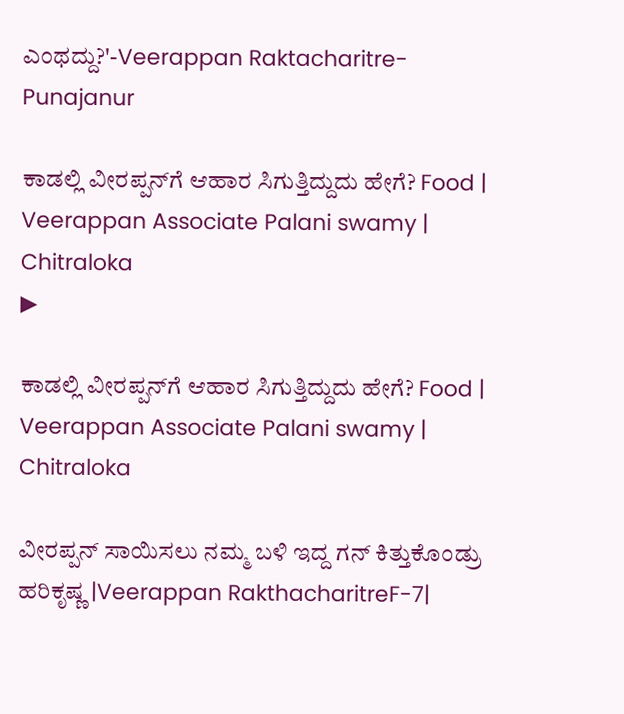ಎಂಥದ್ದು?'-Veerappan Raktacharitre-Punajanur

ಕಾಡಲ್ಲಿ ವೀರಪ್ಪನ್‌ಗೆ ಆಹಾರ ಸಿಗುತ್ತಿದ್ದುದು ಹೇಗೆ? Food | Veerappan Associate Palani swamy | Chitraloka
▶

ಕಾಡಲ್ಲಿ ವೀರಪ್ಪನ್‌ಗೆ ಆಹಾರ ಸಿಗುತ್ತಿದ್ದುದು ಹೇಗೆ? Food | Veerappan Associate Palani swamy | Chitraloka

ವೀರಪ್ಪನ್ ಸಾಯಿಸಲು ನಮ್ಮ ಬಳಿ ಇದ್ದ ಗನ್ ಕಿತ್ತುಕೊಂಡ್ರು  ಹರಿಕೃಷ್ಣ |Veerappan RakthacharitreF-7|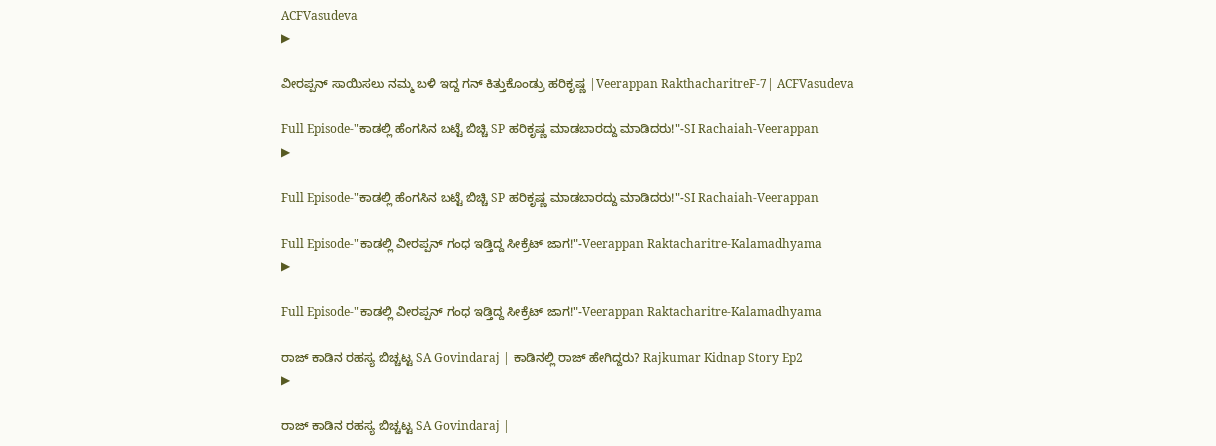ACFVasudeva
▶

ವೀರಪ್ಪನ್ ಸಾಯಿಸಲು ನಮ್ಮ ಬಳಿ ಇದ್ದ ಗನ್ ಕಿತ್ತುಕೊಂಡ್ರು ಹರಿಕೃಷ್ಣ |Veerappan RakthacharitreF-7| ACFVasudeva

Full Episode-"ಕಾಡಲ್ಲಿ ಹೆಂಗಸಿನ ಬಟ್ಟೆ ಬಿಚ್ಚಿ SP ಹರಿಕೃಷ್ಣ ಮಾಡಬಾರದ್ದು ಮಾಡಿದರು!"-SI Rachaiah-Veerappan
▶

Full Episode-"ಕಾಡಲ್ಲಿ ಹೆಂಗಸಿನ ಬಟ್ಟೆ ಬಿಚ್ಚಿ SP ಹರಿಕೃಷ್ಣ ಮಾಡಬಾರದ್ದು ಮಾಡಿದರು!"-SI Rachaiah-Veerappan

Full Episode-"ಕಾಡಲ್ಲಿ ವೀರಪ್ಪನ್ ಗಂಧ ಇಡ್ತಿದ್ದ ಸೀಕ್ರೆಟ್ ಜಾಗ!"-Veerappan Raktacharitre-Kalamadhyama
▶

Full Episode-"ಕಾಡಲ್ಲಿ ವೀರಪ್ಪನ್ ಗಂಧ ಇಡ್ತಿದ್ದ ಸೀಕ್ರೆಟ್ ಜಾಗ!"-Veerappan Raktacharitre-Kalamadhyama

ರಾಜ್ ಕಾಡಿನ ರಹಸ್ಯ ಬಿಚ್ಚಟ್ಟ SA Govindaraj | ಕಾಡಿನಲ್ಲಿ ರಾಜ್ ಹೇಗಿದ್ದರು? Rajkumar Kidnap Story Ep2
▶

ರಾಜ್ ಕಾಡಿನ ರಹಸ್ಯ ಬಿಚ್ಚಟ್ಟ SA Govindaraj |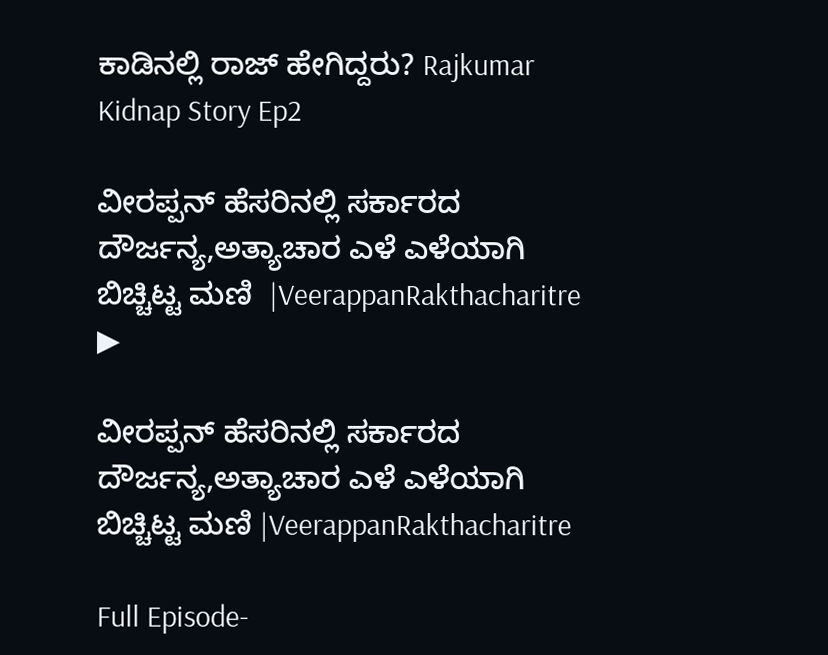ಕಾಡಿನಲ್ಲಿ ರಾಜ್ ಹೇಗಿದ್ದರು? Rajkumar Kidnap Story Ep2

ವೀರಪ್ಪನ್ ಹೆಸರಿನಲ್ಲಿ ಸರ್ಕಾರದ ದೌರ್ಜನ್ಯ,ಅತ್ಯಾಚಾರ ಎಳೆ ಎಳೆಯಾಗಿ ಬಿಚ್ಚಿಟ್ಟ ಮಣಿ  |VeerappanRakthacharitre
▶

ವೀರಪ್ಪನ್ ಹೆಸರಿನಲ್ಲಿ ಸರ್ಕಾರದ ದೌರ್ಜನ್ಯ,ಅತ್ಯಾಚಾರ ಎಳೆ ಎಳೆಯಾಗಿ ಬಿಚ್ಚಿಟ್ಟ ಮಣಿ |VeerappanRakthacharitre

Full Episode-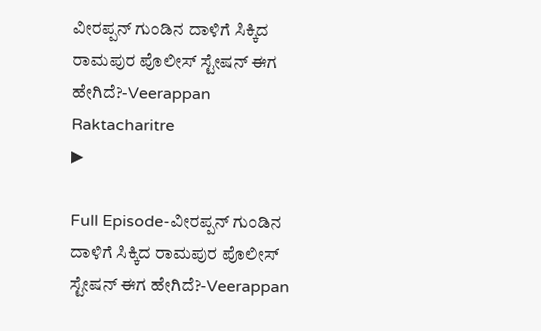ವೀರಪ್ಪನ್ ಗುಂಡಿನ ದಾಳಿಗೆ ಸಿಕ್ಕಿದ ರಾಮಪುರ ಪೊಲೀಸ್ ಸ್ಟೇಷನ್ ಈಗ ಹೇಗಿದೆ?-Veerappan Raktacharitre
▶

Full Episode-ವೀರಪ್ಪನ್ ಗುಂಡಿನ ದಾಳಿಗೆ ಸಿಕ್ಕಿದ ರಾಮಪುರ ಪೊಲೀಸ್ ಸ್ಟೇಷನ್ ಈಗ ಹೇಗಿದೆ?-Veerappan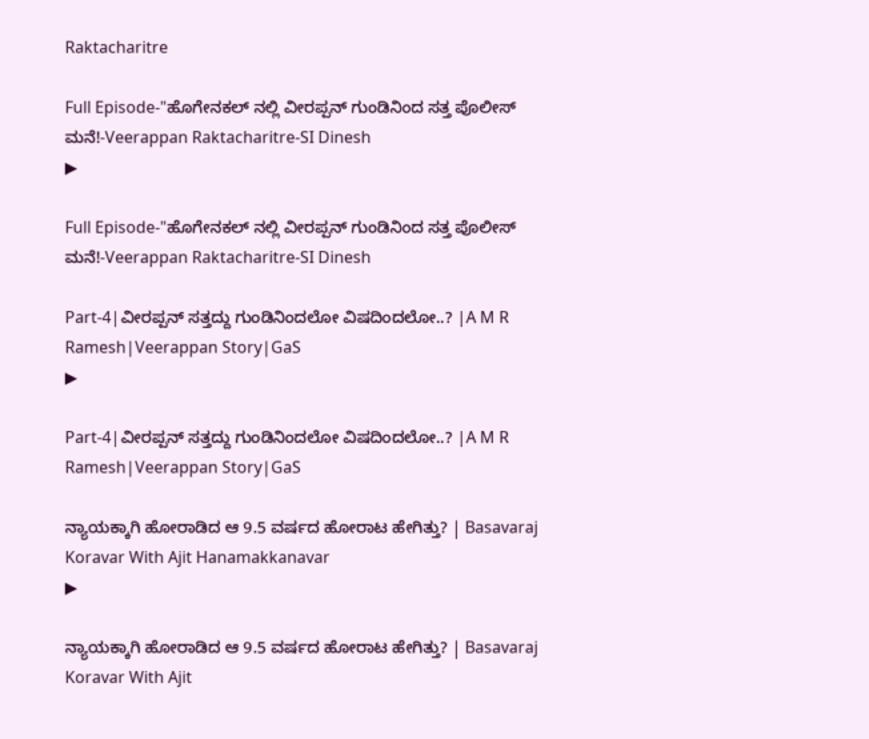Raktacharitre

Full Episode-"ಹೊಗೇನಕಲ್ ನಲ್ಲಿ ವೀರಪ್ಪನ್ ಗುಂಡಿನಿಂದ ಸತ್ತ ಪೊಲೀಸ್ ಮನೆ!-Veerappan Raktacharitre-SI Dinesh
▶

Full Episode-"ಹೊಗೇನಕಲ್ ನಲ್ಲಿ ವೀರಪ್ಪನ್ ಗುಂಡಿನಿಂದ ಸತ್ತ ಪೊಲೀಸ್ ಮನೆ!-Veerappan Raktacharitre-SI Dinesh

Part-4|ವೀರಪ್ಪನ್‌ ಸತ್ತದ್ದು ಗುಂಡಿನಿಂದಲೋ ವಿಷದಿಂದಲೋ..? |A M R Ramesh|Veerappan Story|GaS
▶

Part-4|ವೀರಪ್ಪನ್‌ ಸತ್ತದ್ದು ಗುಂಡಿನಿಂದಲೋ ವಿಷದಿಂದಲೋ..? |A M R Ramesh|Veerappan Story|GaS

ನ್ಯಾಯಕ್ಕಾಗಿ ಹೋರಾಡಿದ ಆ 9.5 ವರ್ಷದ ಹೋರಾಟ ಹೇಗಿತ್ತು? | Basavaraj Koravar With Ajit Hanamakkanavar
▶

ನ್ಯಾಯಕ್ಕಾಗಿ ಹೋರಾಡಿದ ಆ 9.5 ವರ್ಷದ ಹೋರಾಟ ಹೇಗಿತ್ತು? | Basavaraj Koravar With Ajit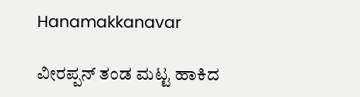Hanamakkanavar

ವೀರಪ್ಪನ್ ತಂಡ ಮಟ್ಟ ಹಾಕಿದ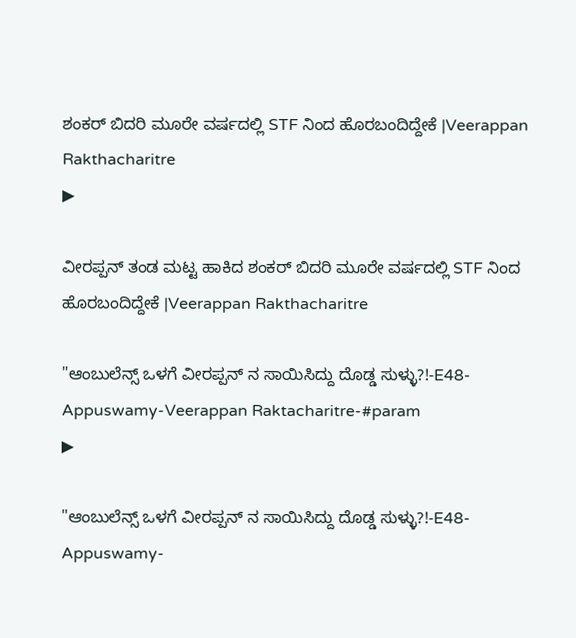ಶಂಕರ್ ಬಿದರಿ ಮೂರೇ ವರ್ಷದಲ್ಲಿ STF ನಿಂದ ಹೊರಬಂದಿದ್ದೇಕೆ |Veerappan Rakthacharitre
▶

ವೀರಪ್ಪನ್ ತಂಡ ಮಟ್ಟ ಹಾಕಿದ ಶಂಕರ್ ಬಿದರಿ ಮೂರೇ ವರ್ಷದಲ್ಲಿ STF ನಿಂದ ಹೊರಬಂದಿದ್ದೇಕೆ |Veerappan Rakthacharitre

"ಆಂಬುಲೆನ್ಸ್ ಒಳಗೆ ವೀರಪ್ಪನ್ ನ ಸಾಯಿಸಿದ್ದು ದೊಡ್ಡ ಸುಳ್ಳು?!-E48-Appuswamy-Veerappan Raktacharitre-#param
▶

"ಆಂಬುಲೆನ್ಸ್ ಒಳಗೆ ವೀರಪ್ಪನ್ ನ ಸಾಯಿಸಿದ್ದು ದೊಡ್ಡ ಸುಳ್ಳು?!-E48-Appuswamy-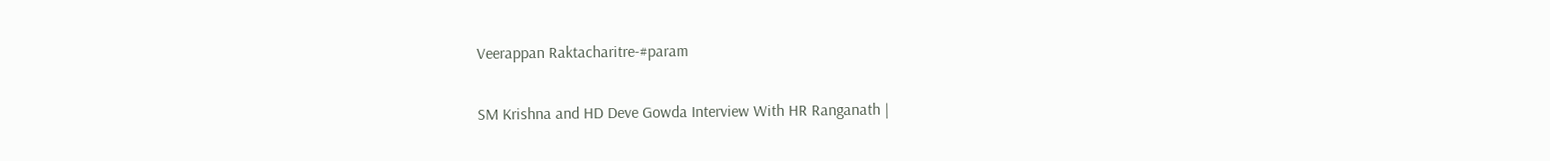Veerappan Raktacharitre-#param

SM Krishna and HD Deve Gowda Interview With HR Ranganath |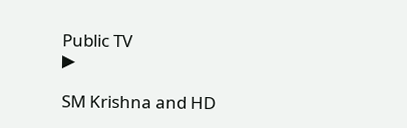Public TV
▶

SM Krishna and HD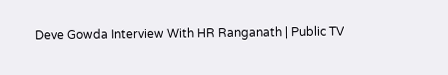Deve Gowda Interview With HR Ranganath | Public TV